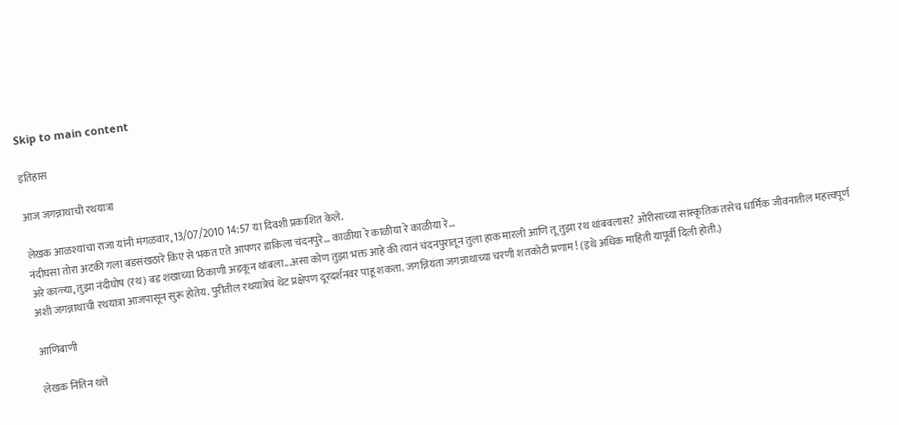Skip to main content

इतिहास

आज जगन्नाथाची रथयात्रा

लेखक आळश्यांचा राजा यांनी मंगळवार, 13/07/2010 14:57 या दिवशी प्रकाशित केले.
नंदीघसा तोरा अटकी गला बडसंखठारे किए से भकत एते आपणर डाकिला चंदनपुरे... काळीया रे काळीया रे काळीया रे...
अरे काळ्या, तुझा नंदीघोष (रथ) बड शंखाच्या ठिकाणी अडकून थांबला...असा कोण तुझा भक्त आहे की त्यानं चंदनपुरातून तुला हाक मारली आणि तू तुझा रथ थांबवलास? ओरीसाच्या सांस्कृतिक तसेच धार्मिक जीवनातील महत्त्वपूर्ण अशी जगन्नाथाची रथयात्रा आजपासून सुरू होतेय. पुरीतील रथयात्रेचं थेट प्रक्षेपण दूरदर्शनवर पाहू शकता. जगन्नियंता जगन्नाथाच्या चरणी शतकोटी प्रणाम! (इथे अधिक माहिती यापूर्वी दिली होती.)

आणिबाणी

लेखक नितिन थत्ते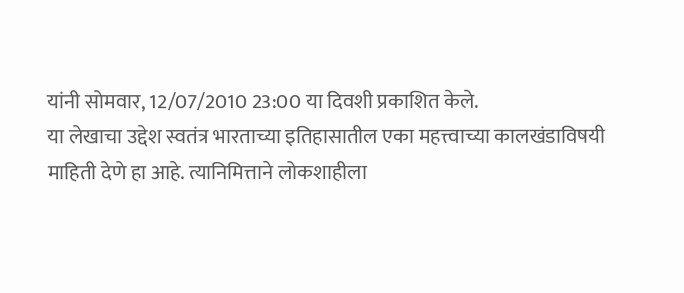यांनी सोमवार, 12/07/2010 23:00 या दिवशी प्रकाशित केले.
या लेखाचा उद्देश स्वतंत्र भारताच्या इतिहासातील एका महत्त्वाच्या कालखंडाविषयी माहिती देणे हा आहे. त्यानिमित्ताने लोकशाहीला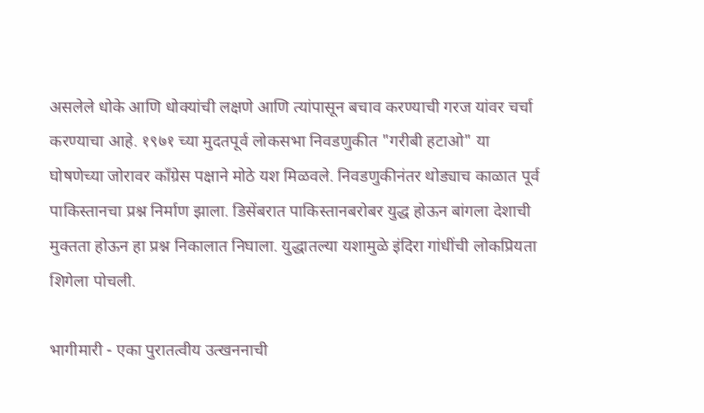असलेले धोके आणि धोक्यांची लक्षणे आणि त्यांपासून बचाव करण्याची गरज यांवर चर्चा करण्याचा आहे. १९७१ च्या मुदतपूर्व लोकसभा निवडणुकीत "गरीबी हटाओ" या घोषणेच्या जोरावर काँग्रेस पक्षाने मोठे यश मिळवले. निवडणुकीनंतर थोड्याच काळात पूर्व पाकिस्तानचा प्रश्न निर्माण झाला. डिसेंबरात पाकिस्तानबरोबर युद्ध होऊन बांगला देशाची मुक्तता होऊन हा प्रश्न निकालात निघाला. युद्धातल्या यशामुळे इंदिरा गांधींची लोकप्रियता शिगेला पोचली.

भागीमारी - एका पुरातत्वीय उत्खननाची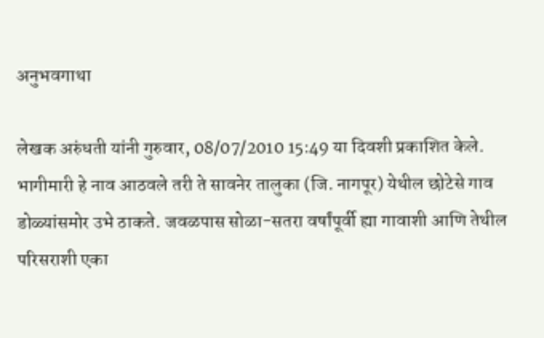अनुभवगाथा

लेखक अरुंधती यांनी गुरुवार, 08/07/2010 15:49 या दिवशी प्रकाशित केले.
भागीमारी हे नाव आठवले तरी ते सावनेर तालुका (जि. नागपूर) येथील छोटेसे गाव डोळ्यांसमोर उभे ठाकते. जवळपास सोळा-सतरा वर्षांपूर्वी ह्या गावाशी आणि तेथील परिसराशी एका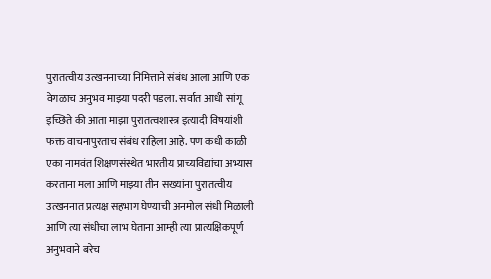पुरातत्वीय उत्खननाच्या निमित्ताने संबंध आला आणि एक वेगळाच अनुभव माझ्या पदरी पडला. सर्वात आधी सांगू इच्छिते की आता माझा पुरातत्वशास्त्र इत्यादी विषयांशी फक्त वाचनापुरताच संबंध राहिला आहे. पण कधी काळी एका नामवंत शिक्षणसंस्थेत भारतीय प्राच्यविद्यांचा अभ्यास करताना मला आणि माझ्या तीन सख्यांना पुरातत्वीय उत्खननात प्रत्यक्ष सहभाग घेण्याची अनमोल संधी मिळाली आणि त्या संधीचा लाभ घेताना आम्ही त्या प्रात्यक्षिकपूर्ण अनुभवाने बरेच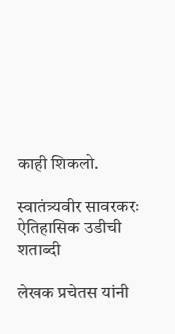काही शिकलो.

स्वातंत्र्यवीर सावरकरः ऐतिहासिक उडीची शताब्दी

लेखक प्रचेतस यांनी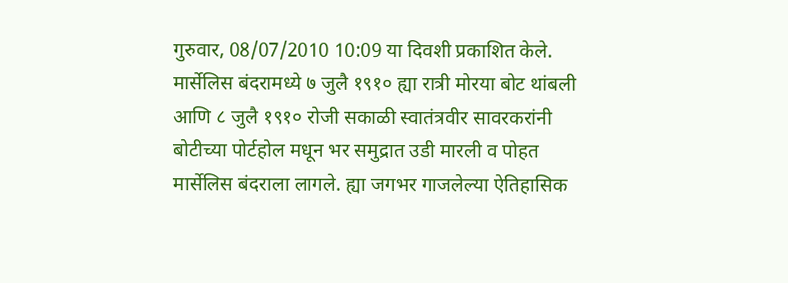गुरुवार, 08/07/2010 10:09 या दिवशी प्रकाशित केले.
मार्सेलिस बंदरामध्ये ७ जुलै १९१० ह्या रात्री मोरया बोट थांबली आणि ८ जुलै १९१० रोजी सकाळी स्वातंत्रवीर सावरकरांनी बोटीच्या पोर्टहोल मधून भर समुद्रात उडी मारली व पोहत मार्सेलिस बंदराला लागले. ह्या जगभर गाजलेल्या ऐतिहासिक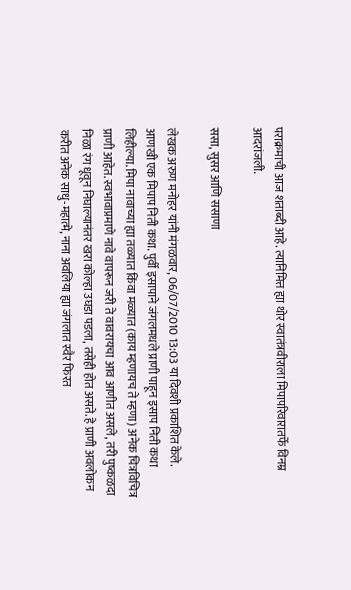पराक्रमाची आज शताब्दी आहे. त्यानिमित्त ह्या थोर स्वातंत्रवीराला मिपापरिवारातर्फे विनम्र आदरांजली.

ससा, सुसर आणि ससाणा

लेखक अरुण मनोहर यांनी मंगळवार, 06/07/2010 13:03 या दिवशी प्रकाशित केले.
आणखी एक मिपाप निती कथा. पुर्वी इसापाने जंगलमधले प्राणी पाहून इसाप निती कथा लिहील्या. मिपा नावाच्या ह्या तळ्यात किंवा मळ्यात (काय म्हणायच ते म्हणा) अनेक चित्रविचित्र प्राणी आहेत. स्वभावाप्रमाणे नावे वापरून जरी ते वावरायचा आव आणीत असले, तरी पुष्कळदा निळा रंग धूवून निघाल्यानंतर खरा कोल्हा उघडा पडला, तसेही होत असते. हे प्राणी अवलोकन करीत अनेक साधु-महात्मे, नाना अवलिया ह्या जंगलात स्वैर फिरत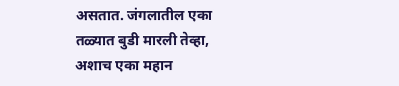असतात. जंगलातील एका तळ्यात बुडी मारली तेव्हा, अशाच एका महान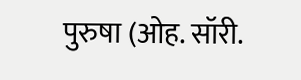पुरुषा (ओह. सॉरी.